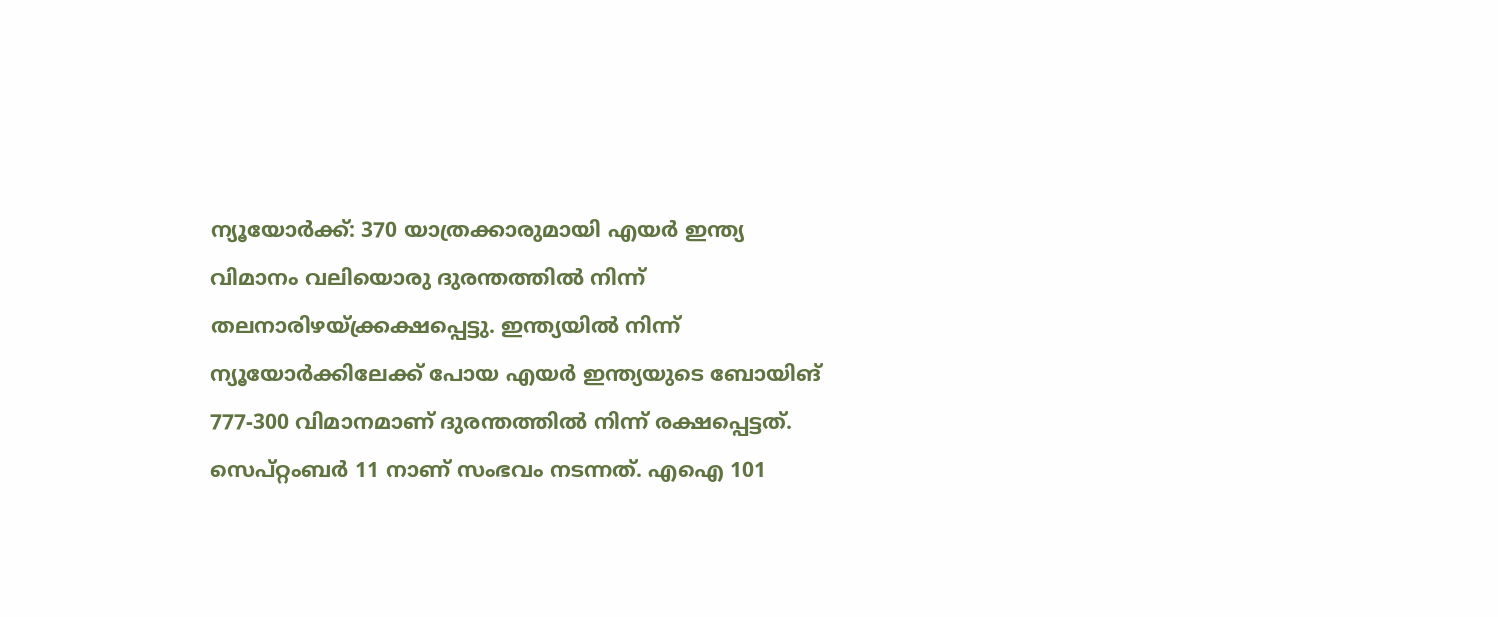ന്യൂയോർക്ക്: 370 യാത്രക്കാരുമായി എയർ ഇന്ത്യ വിമാനം വലിയൊരു ദുരന്തത്തിൽ നിന്ന് തലനാരിഴയ്ക്ക്രക്ഷപ്പെട്ടു. ഇന്ത്യയിൽ നിന്ന് ന്യൂയോർക്കിലേക്ക് പോയ എയർ ഇന്ത്യയുടെ ബോയിങ് 777-300 വിമാനമാണ് ദുരന്തത്തിൽ നിന്ന് രക്ഷപ്പെട്ടത്. സെപ്റ്റംബർ 11 നാണ് സംഭവം നടന്നത്. എഐ 101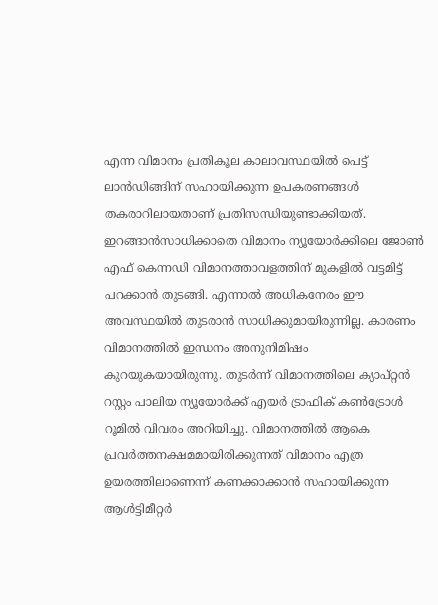എന്ന വിമാനം പ്രതികൂല കാലാവസ്ഥയിൽ പെട്ട് ലാൻഡിങ്ങിന് സഹായിക്കുന്ന ഉപകരണങ്ങൾ തകരാറിലായതാണ് പ്രതിസന്ധിയുണ്ടാക്കിയത്. ഇറങ്ങാൻസാധിക്കാതെ വിമാനം ന്യൂയോർക്കിലെ ജോൺ എഫ് കെന്നഡി വിമാനത്താവളത്തിന് മുകളിൽ വട്ടമിട്ട് പറക്കാൻ തുടങ്ങി. എന്നാൽ അധികനേരം ഈ അവസ്ഥയിൽ തുടരാൻ സാധിക്കുമായിരുന്നില്ല. കാരണം വിമാനത്തിൽ ഇന്ധനം അനുനിമിഷം കുറയുകയായിരുന്നു. തുടർന്ന് വിമാനത്തിലെ ക്യാപ്റ്റൻ റസ്റ്റം പാലിയ ന്യൂയോർക്ക് എയർ ട്രാഫിക് കൺട്രോൾ റൂമിൽ വിവരം അറിയിച്ചു. വിമാനത്തിൽ ആകെ പ്രവർത്തനക്ഷമമായിരിക്കുന്നത് വിമാനം എത്ര ഉയരത്തിലാണെന്ന് കണക്കാക്കാൻ സഹായിക്കുന്ന ആൾട്ടിമീറ്റർ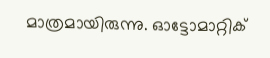മാത്രമായിരുന്നു. ഓട്ടോമാറ്റിക്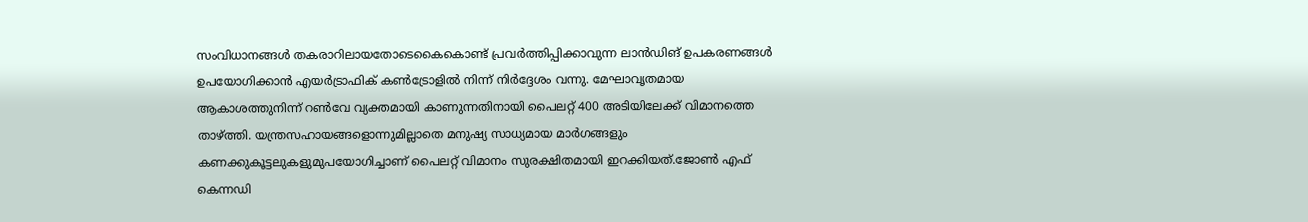സംവിധാനങ്ങൾ തകരാറിലായതോടെകൈകൊണ്ട് പ്രവർത്തിപ്പിക്കാവുന്ന ലാൻഡിങ് ഉപകരണങ്ങൾ ഉപയോഗിക്കാൻ എയർട്രാഫിക് കൺട്രോളിൽ നിന്ന് നിർദ്ദേശം വന്നു. മേഘാവൃതമായ ആകാശത്തുനിന്ന് റൺവേ വ്യക്തമായി കാണുന്നതിനായി പൈലറ്റ് 400 അടിയിലേക്ക് വിമാനത്തെ താഴ്ത്തി. യന്ത്രസഹായങ്ങളൊന്നുമില്ലാതെ മനുഷ്യ സാധ്യമായ മാർഗങ്ങളും കണക്കുകൂട്ടലുകളുമുപയോഗിച്ചാണ് പൈലറ്റ് വിമാനം സുരക്ഷിതമായി ഇറക്കിയത്.ജോൺ എഫ് കെന്നഡി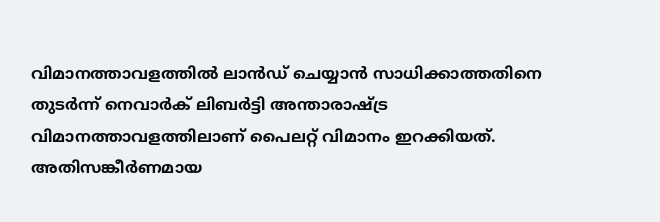വിമാനത്താവളത്തിൽ ലാൻഡ് ചെയ്യാൻ സാധിക്കാത്തതിനെ തുടർന്ന് നെവാർക് ലിബർട്ടി അന്താരാഷ്ട്ര വിമാനത്താവളത്തിലാണ് പൈലറ്റ് വിമാനം ഇറക്കിയത്. അതിസങ്കീർണമായ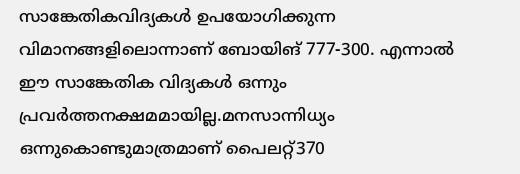സാങ്കേതികവിദ്യകൾ ഉപയോഗിക്കുന്ന വിമാനങ്ങളിലൊന്നാണ് ബോയിങ് 777-300. എന്നാൽ ഈ സാങ്കേതിക വിദ്യകൾ ഒന്നും പ്രവർത്തനക്ഷമമായില്ല.മനസാന്നിധ്യം ഒന്നുകൊണ്ടുമാത്രമാണ് പൈലറ്റ്370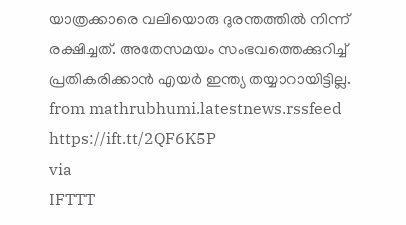യാത്രക്കാരെ വലിയൊരു ദുരന്തത്തിൽ നിന്ന് രക്ഷിച്ചത്. അതേസമയം സംഭവത്തെക്കുറിച്ച് പ്രതികരിക്കാൻ എയർ ഇന്ത്യ തയ്യാറായിട്ടില്ല.
from mathrubhumi.latestnews.rssfeed https://ift.tt/2QF6K5P
via
IFTTT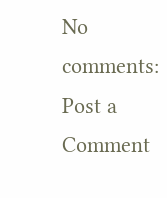No comments:
Post a Comment